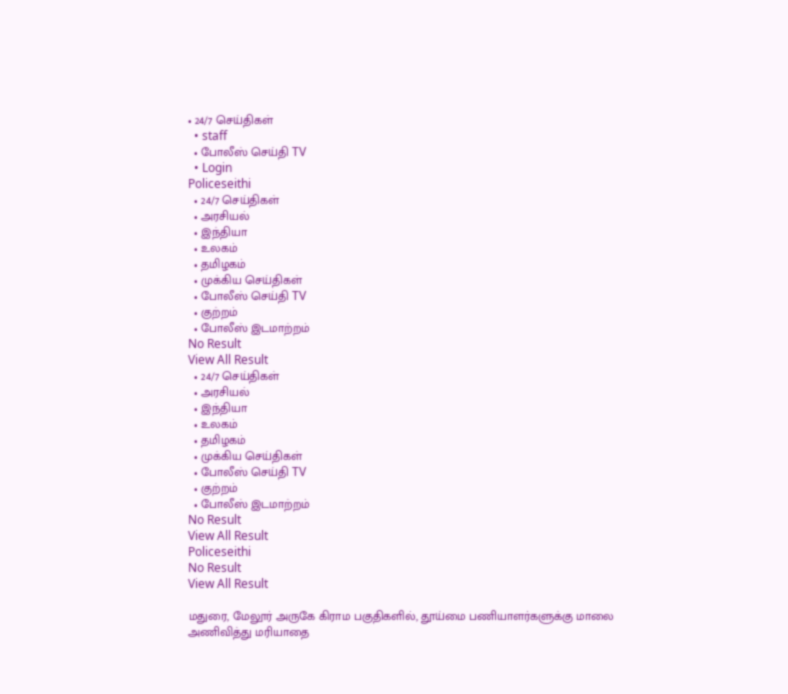• 24/7 செய்திகள்
  • staff
  • போலீஸ் செய்தி TV
  • Login
Policeseithi
  • 24/7 செய்திகள்
  • அரசியல்
  • இந்தியா
  • உலகம்
  • தமிழகம்
  • முக்கிய செய்திகள்
  • போலீஸ் செய்தி TV
  • குற்றம்
  • போலீஸ் இடமாற்றம்
No Result
View All Result
  • 24/7 செய்திகள்
  • அரசியல்
  • இந்தியா
  • உலகம்
  • தமிழகம்
  • முக்கிய செய்திகள்
  • போலீஸ் செய்தி TV
  • குற்றம்
  • போலீஸ் இடமாற்றம்
No Result
View All Result
Policeseithi
No Result
View All Result

மதுரை, மேலூர் அருகே கிராம பகுதிகளில், தூய்மை பணியாளர்களுக்கு மாலை அணிவித்து மரியாதை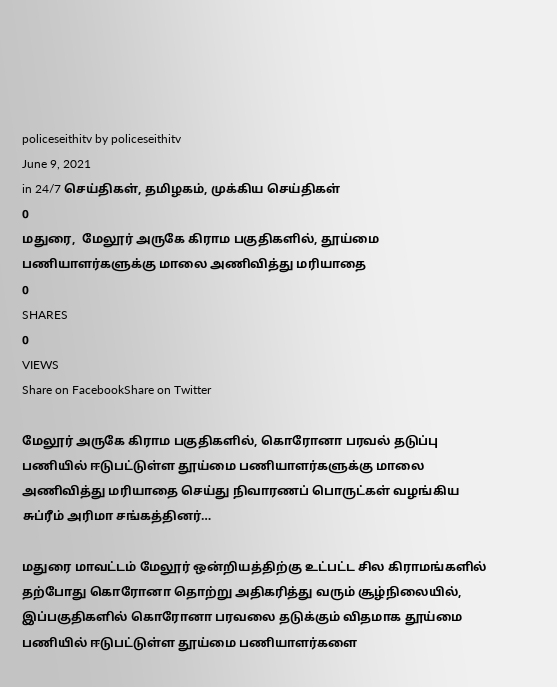policeseithitv by policeseithitv
June 9, 2021
in 24/7 செய்திகள், தமிழகம், முக்கிய செய்திகள்
0
மதுரை,  மேலூர் அருகே கிராம பகுதிகளில், தூய்மை பணியாளர்களுக்கு மாலை அணிவித்து மரியாதை
0
SHARES
0
VIEWS
Share on FacebookShare on Twitter

மேலூர் அருகே கிராம பகுதிகளில், கொரோனா பரவல் தடுப்பு பணியில் ஈடுபட்டுள்ள தூய்மை பணியாளர்களுக்கு மாலை அணிவித்து மரியாதை செய்து நிவாரணப் பொருட்கள் வழங்கிய சுப்ரீம் அரிமா சங்கத்தினர்…

மதுரை மாவட்டம் மேலூர் ஒன்றியத்திற்கு உட்பட்ட சில கிராமங்களில் தற்போது கொரோனா தொற்று அதிகரித்து வரும் சூழ்நிலையில், இப்பகுதிகளில் கொரோனா பரவலை தடுக்கும் விதமாக தூய்மை பணியில் ஈடுபட்டுள்ள தூய்மை பணியாளர்களை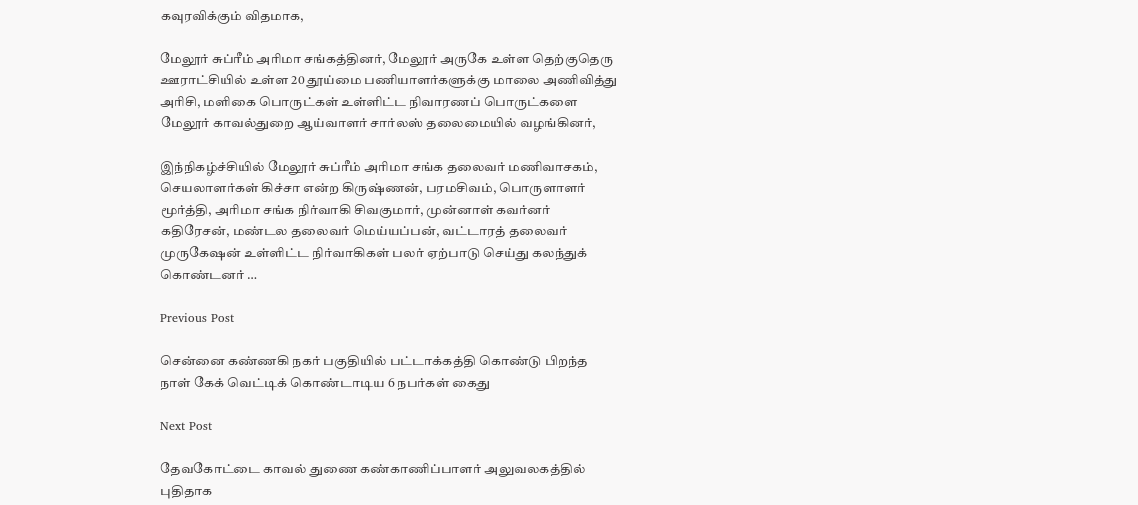கவுரவிக்கும் விதமாக,

மேலூர் சுப்ரீம் அரிமா சங்கத்தினர், மேலூர் அருகே உள்ள தெற்குதெரு ஊராட்சியில் உள்ள 20 தூய்மை பணியாளர்களுக்கு மாலை அணிவித்து அரிசி, மளிகை பொருட்கள் உள்ளிட்ட நிவாரணப் பொருட்களை மேலூர் காவல்துறை ஆய்வாளர் சார்லஸ் தலைமையில் வழங்கினர்,

இந்நிகழ்ச்சியில் மேலூர் சுப்ரீம் அரிமா சங்க தலைவர் மணிவாசகம், செயலாளர்கள் கிச்சா என்ற கிருஷ்ணன், பரமசிவம், பொருளாளர் மூர்த்தி, அரிமா சங்க நிர்வாகி சிவகுமார், முன்னாள் கவர்னர் கதிரேசன், மண்டல தலைவர் மெய்யப்பன், வட்டாரத் தலைவர் முருகேஷன் உள்ளிட்ட நிர்வாகிகள் பலர் ஏற்பாடு செய்து கலந்துக் கொண்டனர் …

Previous Post

சென்னை கண்ணகி நகர் பகுதியில் பட்டாக்கத்தி கொண்டு பிறந்த நாள் கேக் வெட்டிக் கொண்டாடிய 6 நபர்கள் கைது

Next Post

தேவகோட்டை காவல் துணை கண்காணிப்பாளர் அலுவலகத்தில் புதிதாக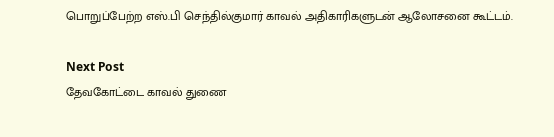பொறுப்பேற்ற எஸ்.பி செந்தில்குமார் காவல் அதிகாரிகளுடன் ஆலோசனை கூட்டம்.

Next Post
தேவகோட்டை காவல் துணை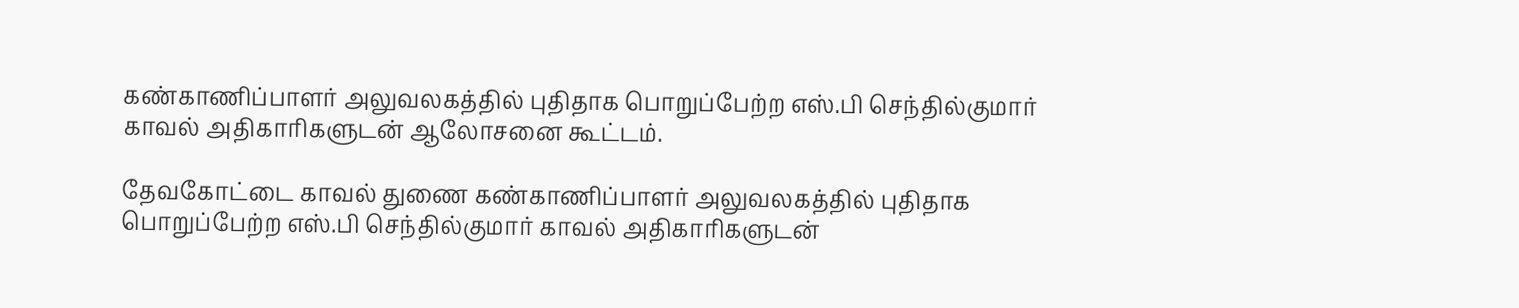கண்காணிப்பாளர் அலுவலகத்தில் புதிதாக பொறுப்பேற்ற எஸ்.பி செந்தில்குமார் காவல் அதிகாரிகளுடன் ஆலோசனை கூட்டம்.

தேவகோட்டை காவல் துணை கண்காணிப்பாளர் அலுவலகத்தில் புதிதாக பொறுப்பேற்ற எஸ்.பி செந்தில்குமார் காவல் அதிகாரிகளுடன்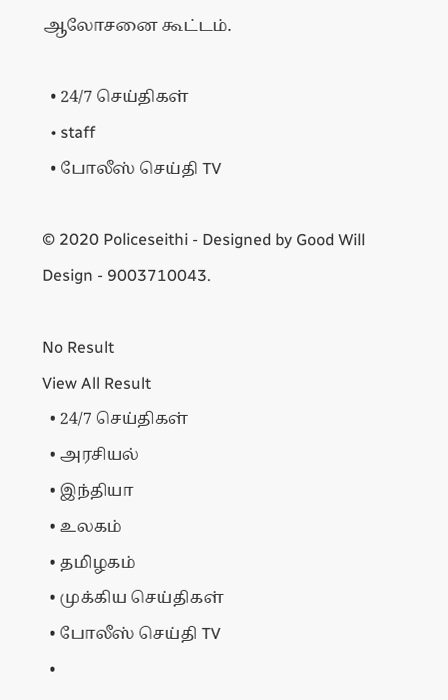ஆலோசனை கூட்டம்.

  • 24/7 செய்திகள்
  • staff
  • போலீஸ் செய்தி TV

© 2020 Policeseithi - Designed by Good Will Design - 9003710043.

No Result
View All Result
  • 24/7 செய்திகள்
  • அரசியல்
  • இந்தியா
  • உலகம்
  • தமிழகம்
  • முக்கிய செய்திகள்
  • போலீஸ் செய்தி TV
  •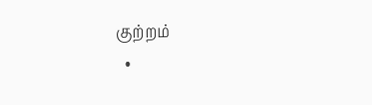குற்றம்
  •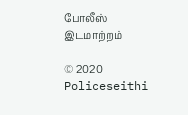போலீஸ் இடமாற்றம்

© 2020 Policeseithi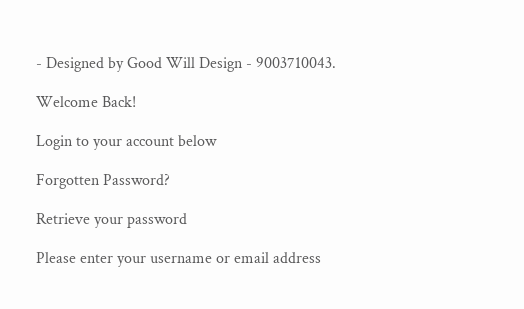- Designed by Good Will Design - 9003710043.

Welcome Back!

Login to your account below

Forgotten Password?

Retrieve your password

Please enter your username or email address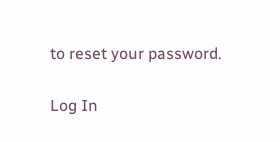to reset your password.

Log In